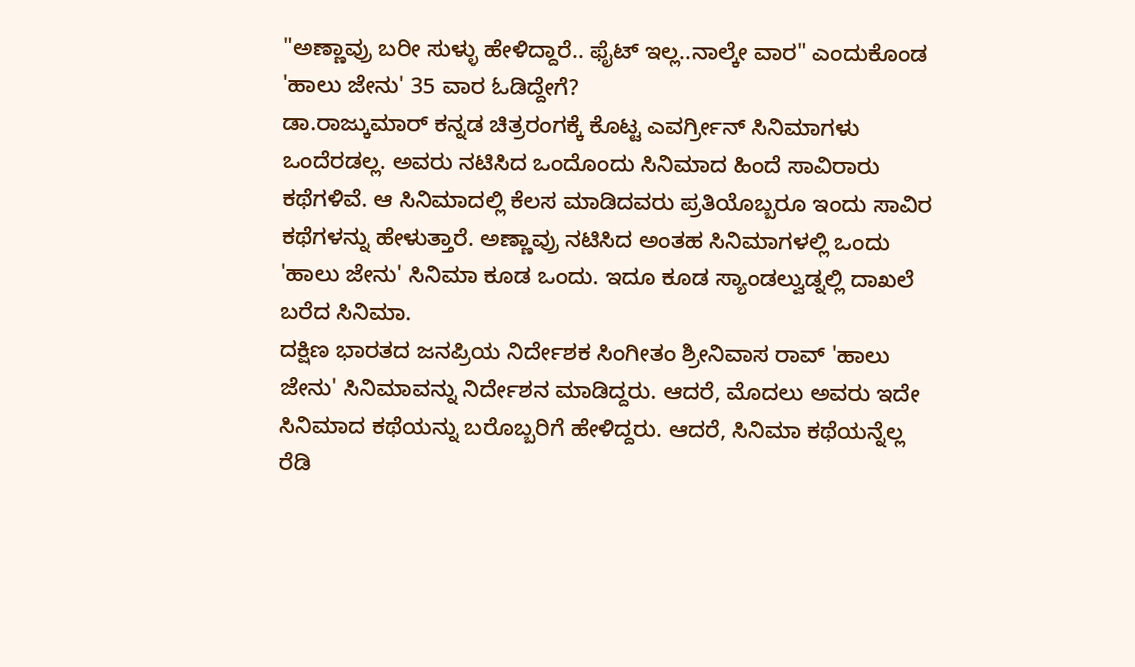"ಅಣ್ಣಾವ್ರು ಬರೀ ಸುಳ್ಳು ಹೇಳಿದ್ದಾರೆ.. ಫೈಟ್ ಇಲ್ಲ..ನಾಲ್ಕೇ ವಾರ" ಎಂದುಕೊಂಡ 'ಹಾಲು ಜೇನು' 35 ವಾರ ಓಡಿದ್ದೇಗೆ?
ಡಾ.ರಾಜ್ಕುಮಾರ್ ಕನ್ನಡ ಚಿತ್ರರಂಗಕ್ಕೆ ಕೊಟ್ಟ ಎವರ್ಗ್ರೀನ್ ಸಿನಿಮಾಗಳು ಒಂದೆರಡಲ್ಲ. ಅವರು ನಟಿಸಿದ ಒಂದೊಂದು ಸಿನಿಮಾದ ಹಿಂದೆ ಸಾವಿರಾರು ಕಥೆಗಳಿವೆ. ಆ ಸಿನಿಮಾದಲ್ಲಿ ಕೆಲಸ ಮಾಡಿದವರು ಪ್ರತಿಯೊಬ್ಬರೂ ಇಂದು ಸಾವಿರ ಕಥೆಗಳನ್ನು ಹೇಳುತ್ತಾರೆ. ಅಣ್ಣಾವ್ರು ನಟಿಸಿದ ಅಂತಹ ಸಿನಿಮಾಗಳಲ್ಲಿ ಒಂದು 'ಹಾಲು ಜೇನು' ಸಿನಿಮಾ ಕೂಡ ಒಂದು. ಇದೂ ಕೂಡ ಸ್ಯಾಂಡಲ್ವುಡ್ನಲ್ಲಿ ದಾಖಲೆ ಬರೆದ ಸಿನಿಮಾ.
ದಕ್ಷಿಣ ಭಾರತದ ಜನಪ್ರಿಯ ನಿರ್ದೇಶಕ ಸಿಂಗೀತಂ ಶ್ರೀನಿವಾಸ ರಾವ್ 'ಹಾಲು ಜೇನು' ಸಿನಿಮಾವನ್ನು ನಿರ್ದೇಶನ ಮಾಡಿದ್ದರು. ಆದರೆ, ಮೊದಲು ಅವರು ಇದೇ ಸಿನಿಮಾದ ಕಥೆಯನ್ನು ಬರೊಬ್ಬರಿಗೆ ಹೇಳಿದ್ದರು. ಆದರೆ, ಸಿನಿಮಾ ಕಥೆಯನ್ನೆಲ್ಲ ರೆಡಿ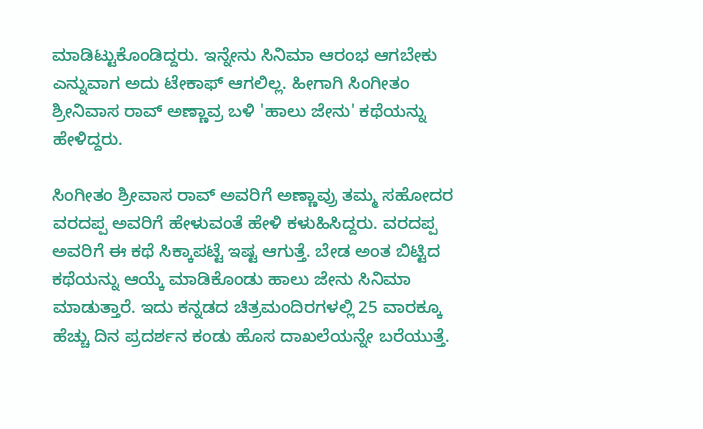ಮಾಡಿಟ್ಟುಕೊಂಡಿದ್ದರು. ಇನ್ನೇನು ಸಿನಿಮಾ ಆರಂಭ ಆಗಬೇಕು ಎನ್ನುವಾಗ ಅದು ಟೇಕಾಫ್ ಆಗಲಿಲ್ಲ. ಹೀಗಾಗಿ ಸಿಂಗೀತಂ ಶ್ರೀನಿವಾಸ ರಾವ್ ಅಣ್ಣಾವ್ರ ಬಳಿ 'ಹಾಲು ಜೇನು' ಕಥೆಯನ್ನು ಹೇಳಿದ್ದರು.

ಸಿಂಗೀತಂ ಶ್ರೀವಾಸ ರಾವ್ ಅವರಿಗೆ ಅಣ್ಣಾವ್ರು ತಮ್ಮ ಸಹೋದರ ವರದಪ್ಪ ಅವರಿಗೆ ಹೇಳುವಂತೆ ಹೇಳಿ ಕಳುಹಿಸಿದ್ದರು. ವರದಪ್ಪ ಅವರಿಗೆ ಈ ಕಥೆ ಸಿಕ್ಕಾಪಟ್ಟೆ ಇಷ್ಟ ಆಗುತ್ತೆ. ಬೇಡ ಅಂತ ಬಿಟ್ಟಿದ ಕಥೆಯನ್ನು ಆಯ್ಕೆ ಮಾಡಿಕೊಂಡು ಹಾಲು ಜೇನು ಸಿನಿಮಾ ಮಾಡುತ್ತಾರೆ. ಇದು ಕನ್ನಡದ ಚಿತ್ರಮಂದಿರಗಳಲ್ಲಿ 25 ವಾರಕ್ಕೂ ಹೆಚ್ಚು ದಿನ ಪ್ರದರ್ಶನ ಕಂಡು ಹೊಸ ದಾಖಲೆಯನ್ನೇ ಬರೆಯುತ್ತೆ.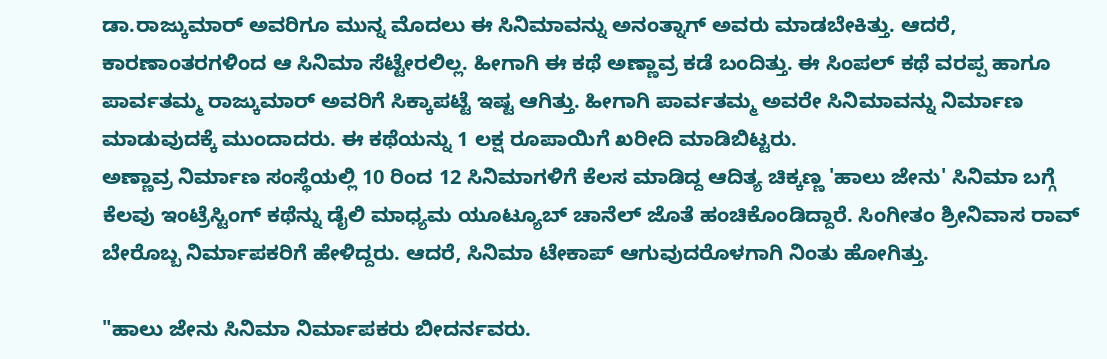ಡಾ.ರಾಜ್ಕುಮಾರ್ ಅವರಿಗೂ ಮುನ್ನ ಮೊದಲು ಈ ಸಿನಿಮಾವನ್ನು ಅನಂತ್ನಾಗ್ ಅವರು ಮಾಡಬೇಕಿತ್ತು. ಆದರೆ, ಕಾರಣಾಂತರಗಳಿಂದ ಆ ಸಿನಿಮಾ ಸೆಟ್ಟೇರಲಿಲ್ಲ. ಹೀಗಾಗಿ ಈ ಕಥೆ ಅಣ್ಣಾವ್ರ ಕಡೆ ಬಂದಿತ್ತು. ಈ ಸಿಂಪಲ್ ಕಥೆ ವರಪ್ಪ ಹಾಗೂ ಪಾರ್ವತಮ್ಮ ರಾಜ್ಕುಮಾರ್ ಅವರಿಗೆ ಸಿಕ್ಕಾಪಟ್ಟೆ ಇಷ್ಟ ಆಗಿತ್ತು. ಹೀಗಾಗಿ ಪಾರ್ವತಮ್ಮ ಅವರೇ ಸಿನಿಮಾವನ್ನು ನಿರ್ಮಾಣ ಮಾಡುವುದಕ್ಕೆ ಮುಂದಾದರು. ಈ ಕಥೆಯನ್ನು 1 ಲಕ್ಷ ರೂಪಾಯಿಗೆ ಖರೀದಿ ಮಾಡಿಬಿಟ್ಟರು.
ಅಣ್ಣಾವ್ರ ನಿರ್ಮಾಣ ಸಂಸ್ಥೆಯಲ್ಲಿ 10 ರಿಂದ 12 ಸಿನಿಮಾಗಳಿಗೆ ಕೆಲಸ ಮಾಡಿದ್ದ ಆದಿತ್ಯ ಚಿಕ್ಕಣ್ಣ 'ಹಾಲು ಜೇನು' ಸಿನಿಮಾ ಬಗ್ಗೆ ಕೆಲವು ಇಂಟ್ರೆಸ್ಟಿಂಗ್ ಕಥೆನ್ನು ಡೈಲಿ ಮಾಧ್ಯಮ ಯೂಟ್ಯೂಬ್ ಚಾನೆಲ್ ಜೊತೆ ಹಂಚಿಕೊಂಡಿದ್ದಾರೆ. ಸಿಂಗೀತಂ ಶ್ರೀನಿವಾಸ ರಾವ್ ಬೇರೊಬ್ಬ ನಿರ್ಮಾಪಕರಿಗೆ ಹೇಳಿದ್ದರು. ಆದರೆ, ಸಿನಿಮಾ ಟೇಕಾಪ್ ಆಗುವುದರೊಳಗಾಗಿ ನಿಂತು ಹೋಗಿತ್ತು.

"ಹಾಲು ಜೇನು ಸಿನಿಮಾ ನಿರ್ಮಾಪಕರು ಬೀದರ್ನವರು.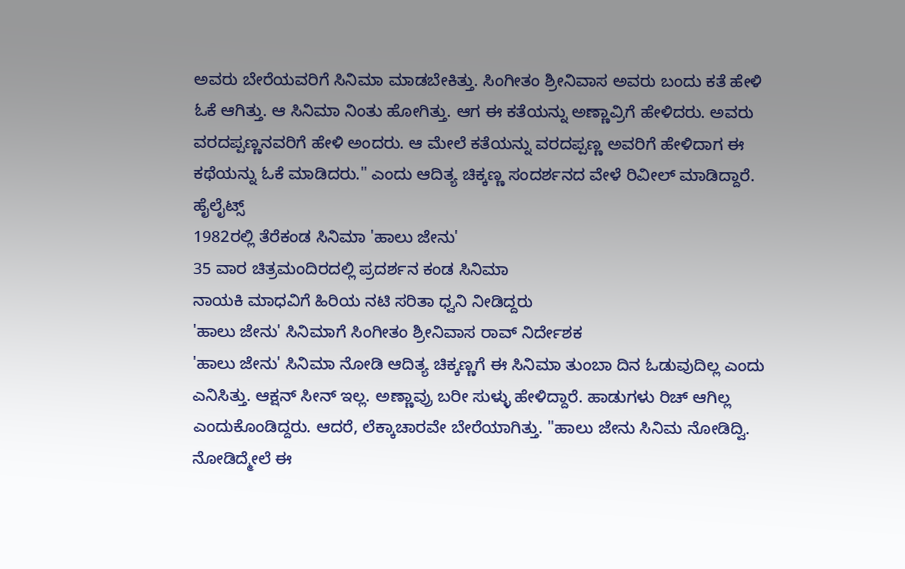ಅವರು ಬೇರೆಯವರಿಗೆ ಸಿನಿಮಾ ಮಾಡಬೇಕಿತ್ತು. ಸಿಂಗೀತಂ ಶ್ರೀನಿವಾಸ ಅವರು ಬಂದು ಕತೆ ಹೇಳಿ ಓಕೆ ಆಗಿತ್ತು. ಆ ಸಿನಿಮಾ ನಿಂತು ಹೋಗಿತ್ತು. ಆಗ ಈ ಕತೆಯನ್ನು ಅಣ್ಣಾವ್ರಿಗೆ ಹೇಳಿದರು. ಅವರು ವರದಪ್ಪಣ್ಣನವರಿಗೆ ಹೇಳಿ ಅಂದರು. ಆ ಮೇಲೆ ಕತೆಯನ್ನು ವರದಪ್ಪಣ್ಣ ಅವರಿಗೆ ಹೇಳಿದಾಗ ಈ ಕಥೆಯನ್ನು ಓಕೆ ಮಾಡಿದರು." ಎಂದು ಆದಿತ್ಯ ಚಿಕ್ಕಣ್ಣ ಸಂದರ್ಶನದ ವೇಳೆ ರಿವೀಲ್ ಮಾಡಿದ್ದಾರೆ.
ಹೈಲೈಟ್ಸ್
1982ರಲ್ಲಿ ತೆರೆಕಂಡ ಸಿನಿಮಾ 'ಹಾಲು ಜೇನು'
35 ವಾರ ಚಿತ್ರಮಂದಿರದಲ್ಲಿ ಪ್ರದರ್ಶನ ಕಂಡ ಸಿನಿಮಾ
ನಾಯಕಿ ಮಾಧವಿಗೆ ಹಿರಿಯ ನಟಿ ಸರಿತಾ ಧ್ವನಿ ನೀಡಿದ್ದರು
'ಹಾಲು ಜೇನು' ಸಿನಿಮಾಗೆ ಸಿಂಗೀತಂ ಶ್ರೀನಿವಾಸ ರಾವ್ ನಿರ್ದೇಶಕ
'ಹಾಲು ಜೇನು' ಸಿನಿಮಾ ನೋಡಿ ಆದಿತ್ಯ ಚಿಕ್ಕಣ್ಣಗೆ ಈ ಸಿನಿಮಾ ತುಂಬಾ ದಿನ ಓಡುವುದಿಲ್ಲ ಎಂದು ಎನಿಸಿತ್ತು. ಆಕ್ಷನ್ ಸೀನ್ ಇಲ್ಲ. ಅಣ್ಣಾವ್ರು ಬರೀ ಸುಳ್ಳು ಹೇಳಿದ್ದಾರೆ. ಹಾಡುಗಳು ರಿಚ್ ಆಗಿಲ್ಲ ಎಂದುಕೊಂಡಿದ್ದರು. ಆದರೆ, ಲೆಕ್ಕಾಚಾರವೇ ಬೇರೆಯಾಗಿತ್ತು. "ಹಾಲು ಜೇನು ಸಿನಿಮ ನೋಡಿದ್ವಿ. ನೋಡಿದ್ಮೇಲೆ ಈ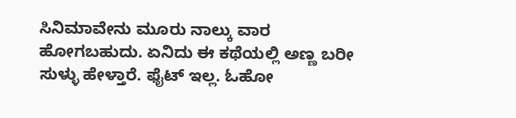ಸಿನಿಮಾವೇನು ಮೂರು ನಾಲ್ಕು ವಾರ ಹೋಗಬಹುದು. ಏನಿದು ಈ ಕಥೆಯಲ್ಲಿ ಅಣ್ಣ ಬರೀ ಸುಳ್ಳು ಹೇಳ್ತಾರೆ. ಫೈಟ್ ಇಲ್ಲ. ಓಹೋ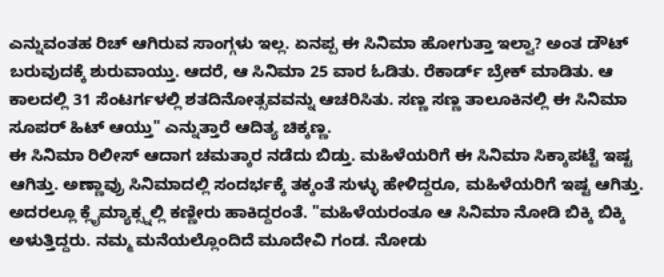ಎನ್ನುವಂತಹ ರಿಚ್ ಆಗಿರುವ ಸಾಂಗ್ಗಳು ಇಲ್ಲ. ಏನಪ್ಪ ಈ ಸಿನಿಮಾ ಹೋಗುತ್ತಾ ಇಲ್ವಾ? ಅಂತ ಡೌಟ್ ಬರುವುದಕ್ಕೆ ಶುರುವಾಯ್ತು. ಆದರೆ, ಆ ಸಿನಿಮಾ 25 ವಾರ ಓಡಿತು. ರೆಕಾರ್ಡ್ ಬ್ರೇಕ್ ಮಾಡಿತು. ಆ ಕಾಲದಲ್ಲಿ 31 ಸೆಂಟರ್ಗಳಲ್ಲಿ ಶತದಿನೋತ್ಸವವನ್ನು ಆಚರಿಸಿತು. ಸಣ್ಣ ಸಣ್ಣ ತಾಲೂಕಿನಲ್ಲಿ ಈ ಸಿನಿಮಾ ಸೂಪರ್ ಹಿಟ್ ಆಯ್ತು" ಎನ್ನುತ್ತಾರೆ ಆದಿತ್ಯ ಚಿಕ್ಕಣ್ಣ.
ಈ ಸಿನಿಮಾ ರಿಲೀಸ್ ಆದಾಗ ಚಮತ್ಕಾರ ನಡೆದು ಬಿಡ್ತು. ಮಹಿಳೆಯರಿಗೆ ಈ ಸಿನಿಮಾ ಸಿಕ್ಕಾಪಟ್ಟೆ ಇಷ್ಟ ಆಗಿತ್ತು. ಅಣ್ಣಾವ್ರು ಸಿನಿಮಾದಲ್ಲಿ ಸಂದರ್ಭಕ್ಕೆ ತಕ್ಕಂತೆ ಸುಳ್ಳು ಹೇಳಿದ್ದರೂ, ಮಹಿಳೆಯರಿಗೆ ಇಷ್ಟ ಆಗಿತ್ತು. ಅದರಲ್ಲೂ ಕ್ಲೈಮ್ಯಾಕ್ಸ್ನಲ್ಲಿ ಕಣ್ಣೀರು ಹಾಕಿದ್ದರಂತೆ. "ಮಹಿಳೆಯರಂತೂ ಆ ಸಿನಿಮಾ ನೋಡಿ ಬಿಕ್ಕಿ ಬಿಕ್ಕಿ ಅಳುತ್ತಿದ್ದರು. ನಮ್ಮ ಮನೆಯಲ್ಲೊಂದಿದೆ ಮೂದೇವಿ ಗಂಡ. ನೋಡು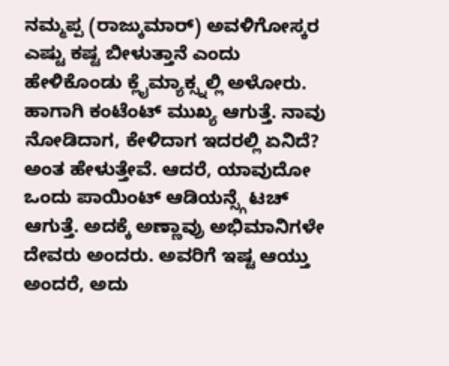ನಮ್ಮಪ್ಪ (ರಾಜ್ಕುಮಾರ್) ಅವಳಿಗೋಸ್ಕರ ಎಷ್ಟು ಕಷ್ಟ ಬೀಳುತ್ತಾನೆ ಎಂದು ಹೇಳಿಕೊಂಡು ಕ್ಲೈಮ್ಯಾಕ್ಸ್ನಲ್ಲಿ ಅಳೋರು. ಹಾಗಾಗಿ ಕಂಟೆಂಟ್ ಮುಖ್ಯ ಆಗುತ್ತೆ. ನಾವು ನೋಡಿದಾಗ, ಕೇಳಿದಾಗ ಇದರಲ್ಲಿ ಏನಿದೆ? ಅಂತ ಹೇಳುತ್ತೇವೆ. ಆದರೆ, ಯಾವುದೋ ಒಂದು ಪಾಯಿಂಟ್ ಆಡಿಯನ್ಸ್ಗೆ ಟಚ್ ಆಗುತ್ತೆ. ಅದಕ್ಕೆ ಅಣ್ಣಾವ್ರು ಅಭಿಮಾನಿಗಳೇ ದೇವರು ಅಂದರು. ಅವರಿಗೆ ಇಷ್ಟ ಆಯ್ತು ಅಂದರೆ, ಅದು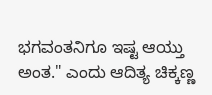ಭಗವಂತನಿಗೂ ಇಷ್ಟ ಆಯ್ತು ಅಂತ." ಎಂದು ಆದಿತ್ಯ ಚಿಕ್ಕಣ್ಣ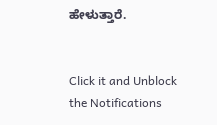ಹೇಳುತ್ತಾರೆ.


Click it and Unblock the Notifications